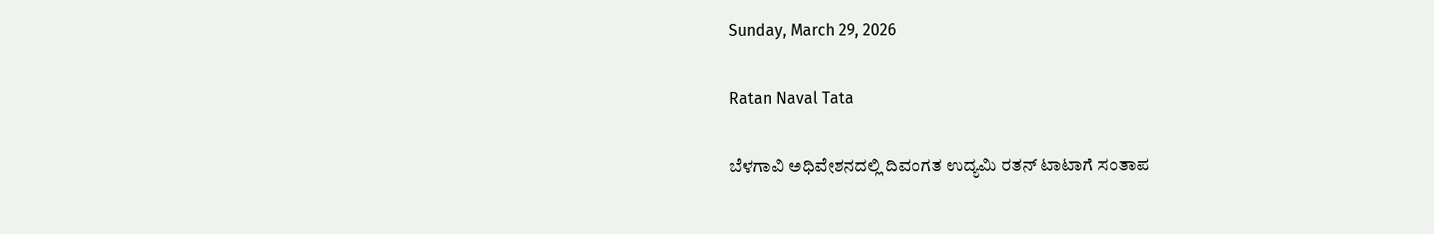Sunday, March 29, 2026

Ratan Naval Tata

ಬೆಳಗಾವಿ ಅಧಿವೇಶನದಲ್ಲಿ ದಿವಂಗತ ಉದ್ಯಮಿ ರತನ್ ಟಾಟಾಗೆ ಸಂತಾಪ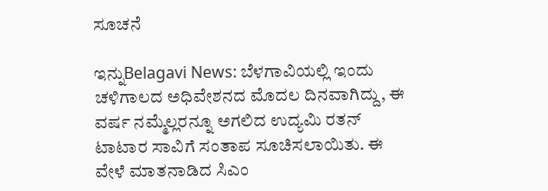ಸೂಚನೆ

ಇನ್ನುBelagavi News: ಬೆಳಗಾವಿಯಲ್ಲಿ ಇಂದು ಚಳಿಗಾಲದ ಅಧಿವೇಶನದ ಮೊದಲ ದಿನವಾಗಿದ್ದು, ಈ ವರ್ಷ ನಮ್ಮೆಲ್ಲರನ್ನೂ ಅಗಲಿದ ಉದ್ಯಮಿ ರತನ್ ಟಾಟಾರ ಸಾವಿಗೆ ಸಂತಾಪ ಸೂಚಿಸಲಾಯಿತು. ಈ ವೇಳೆ ಮಾತನಾಡಿದ ಸಿಎಂ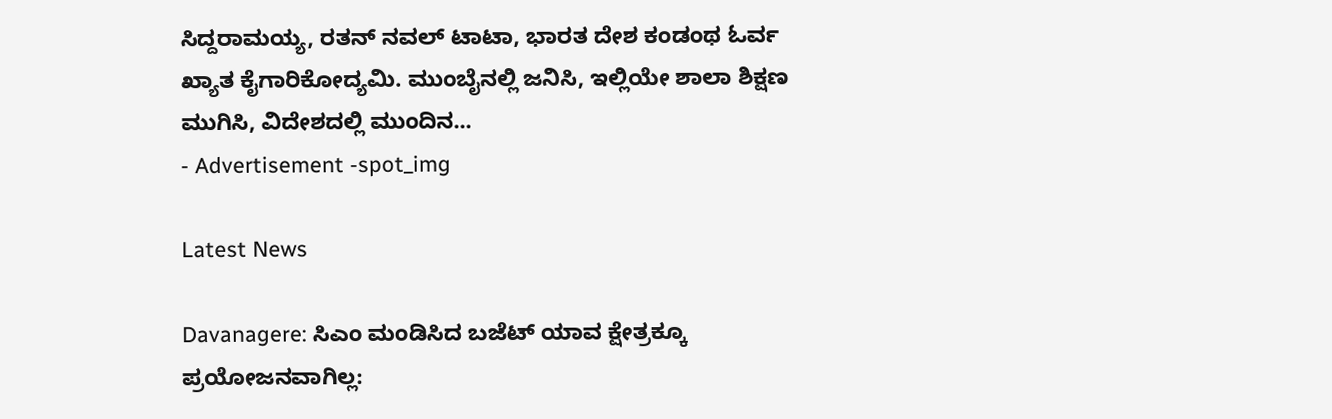ಸಿದ್ದರಾಮಯ್ಯ, ರತನ್ ನವಲ್ ಟಾಟಾ, ಭಾರತ ದೇಶ ಕಂಡಂಥ ಓರ್ವ ಖ್ಯಾತ ಕೈಗಾರಿಕೋದ್ಯಮಿ. ಮುಂಬೈನಲ್ಲಿ ಜನಿಸಿ, ಇಲ್ಲಿಯೇ ಶಾಲಾ ಶಿಕ್ಷಣ ಮುಗಿಸಿ, ವಿದೇಶದಲ್ಲಿ ಮುಂದಿನ...
- Advertisement -spot_img

Latest News

Davanagere: ಸಿಎಂ ಮಂಡಿಸಿದ ಬಜೆಟ್ ಯಾವ ಕ್ಷೇತ್ರಕ್ಕೂ ಪ್ರಯೋಜನವಾಗಿಲ್ಲ: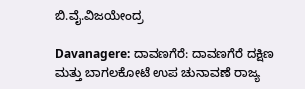ಬಿ.ವೈ.ವಿಜಯೇಂದ್ರ

Davanagere: ದಾವಣಗೆರೆ: ದಾವಣಗೆರೆ ದಕ್ಷಿಣ ಮತ್ತು ಬಾಗಲಕೋಟೆ ಉಪ ಚುನಾವಣೆ ರಾಜ್ಯ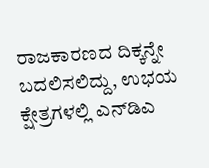ರಾಜಕಾರಣದ ದಿಕ್ಕನ್ನೇ ಬದಲಿಸಲಿದ್ದು, ಉಭಯ ಕ್ಷೇತ್ರಗಳಲ್ಲಿ ಎನ್‌ಡಿಎ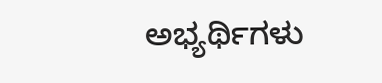ಅಭ್ಯರ್ಥಿಗಳು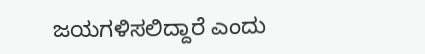ಜಯಗಳಿಸಲಿದ್ದಾರೆ ಎಂದು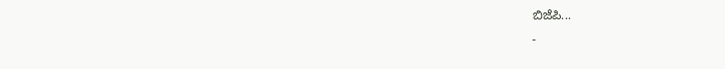ಬಿಜೆಪಿ...
-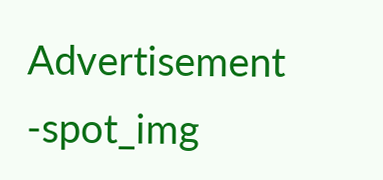Advertisement -spot_img